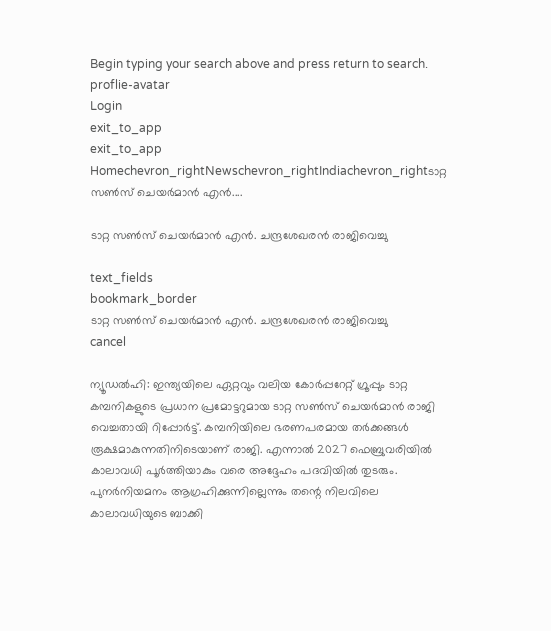Begin typing your search above and press return to search.
proflie-avatar
Login
exit_to_app
exit_to_app
Homechevron_rightNewschevron_rightIndiachevron_rightടാറ്റ സൺസ് ചെയർമാൻ എൻ....

ടാറ്റ സൺസ് ചെയർമാൻ എൻ. ചന്ദ്രശേഖരൻ രാജിവെച്ചു

text_fields
bookmark_border
ടാറ്റ സൺസ് ചെയർമാൻ എൻ. ചന്ദ്രശേഖരൻ രാജിവെച്ചു
cancel

ന്യൂഡൽഹി: ഇന്ത്യയിലെ ഏറ്റവും വലിയ കോർപ്പറേറ്റ് ഗ്രൂപ്പും ടാറ്റ കമ്പനികളുടെ പ്രധാന പ്രമോട്ടറുമായ ടാറ്റ സൺസ് ചെയർമാൻ രാജി വെച്ചതായി റിപ്പോർട്ട്. കമ്പനിയിലെ ഭരണപരമായ തർക്കങ്ങൾ രൂക്ഷമാകുന്നതിനിടെയാണ് രാജി. എന്നാൽ 2027 ഫെബ്രുവരിയിൽ കാലാവധി പൂർത്തിയാകും വരെ അദ്ദേഹം പദവിയിൽ തുടരും. പുനർനിയമനം ആഗ്രഹിക്കുന്നില്ലെന്നും തന്റെ നിലവിലെ കാലാവധിയുടെ ബാക്കി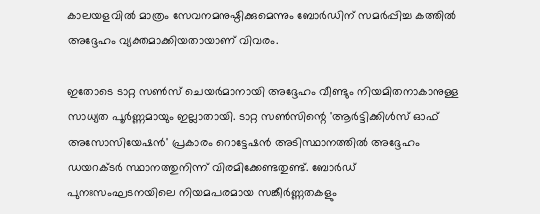കാലയളവിൽ മാത്രം സേവനമനുഷ്ഠിക്കുമെന്നും ബോർഡിന് സമർപ്പിച്ച കത്തിൽ അദ്ദേഹം വ്യക്തമാക്കിയതായാണ് വിവരം.

ഇതോടെ ടാറ്റ സൺസ് ചെയർമാനായി അദ്ദേഹം വീണ്ടും നിയമിതനാകാനുള്ള സാധ്യത പൂർണ്ണമായും ഇല്ലാതായി. ടാറ്റ സൺസിന്റെ 'ആർട്ടിക്കിൾസ് ഓഫ് അസോസിയേഷൻ' പ്രകാരം റൊട്ടേഷൻ അടിസ്ഥാനത്തിൽ അദ്ദേഹം ഡയറക്ടർ സ്ഥാനത്തുനിന്ന് വിരമിക്കേണ്ടതുണ്ട്. ബോർഡ് പുനഃസംഘടനയിലെ നിയമപരമായ സങ്കീർണ്ണതകളും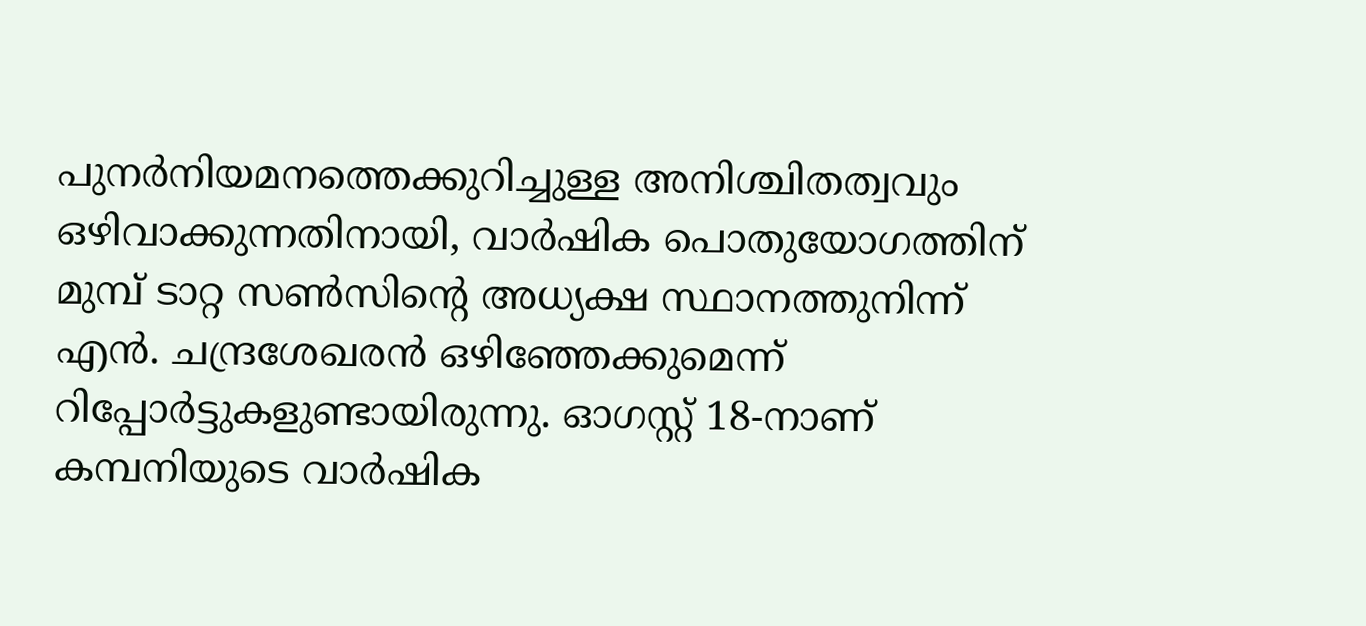പുനർനിയമനത്തെക്കുറിച്ചുള്ള അനിശ്ചിതത്വവും ഒഴിവാക്കുന്നതിനായി, വാർഷിക പൊതുയോഗത്തിന് മുമ്പ് ടാറ്റ സൺസിന്റെ അധ്യക്ഷ സ്ഥാനത്തുനിന്ന് എൻ. ചന്ദ്രശേഖരൻ ഒഴിഞ്ഞേക്കുമെന്ന് റിപ്പോർട്ടുകളുണ്ടായിരുന്നു. ഓഗസ്റ്റ് 18-നാണ് കമ്പനിയുടെ വാർഷിക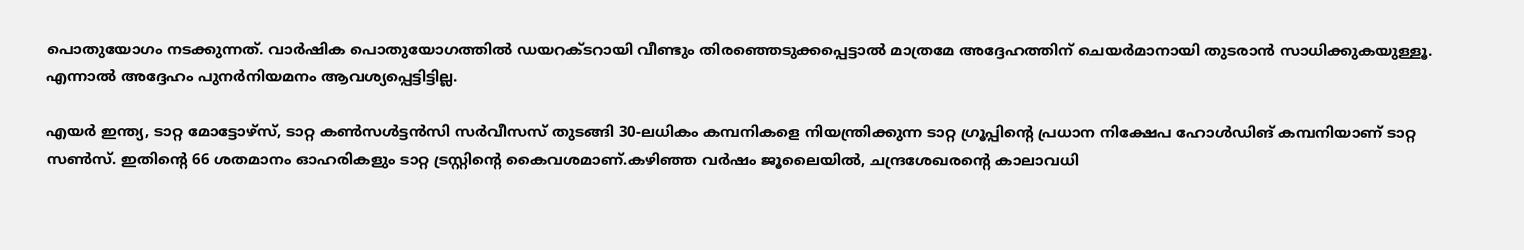പൊതുയോഗം നടക്കുന്നത്. വാർഷിക പൊതുയോഗത്തിൽ ഡയറക്ടറായി വീണ്ടും തിരഞ്ഞെടുക്കപ്പെട്ടാൽ മാത്രമേ അദ്ദേഹത്തിന് ചെയർമാനായി തുടരാൻ സാധിക്കുകയുള്ളൂ. എന്നാൽ അദ്ദേഹം പുനർനിയമനം ആവശ്യപ്പെട്ടിട്ടില്ല.

എയർ ഇന്ത്യ, ടാറ്റ മോട്ടോഴ്സ്, ടാറ്റ കൺസൾട്ടൻസി സർവീസസ് തുടങ്ങി 30-ലധികം കമ്പനികളെ നിയന്ത്രിക്കുന്ന ടാറ്റ ഗ്രൂപ്പിന്റെ പ്രധാന നിക്ഷേപ ഹോൾഡിങ് കമ്പനിയാണ് ടാറ്റ സൺസ്. ഇതിന്റെ 66 ശതമാനം ഓഹരികളും ടാറ്റ ട്രസ്റ്റിന്റെ കൈവശമാണ്.കഴിഞ്ഞ വർഷം ജൂലൈയിൽ, ചന്ദ്രശേഖരന്റെ കാലാവധി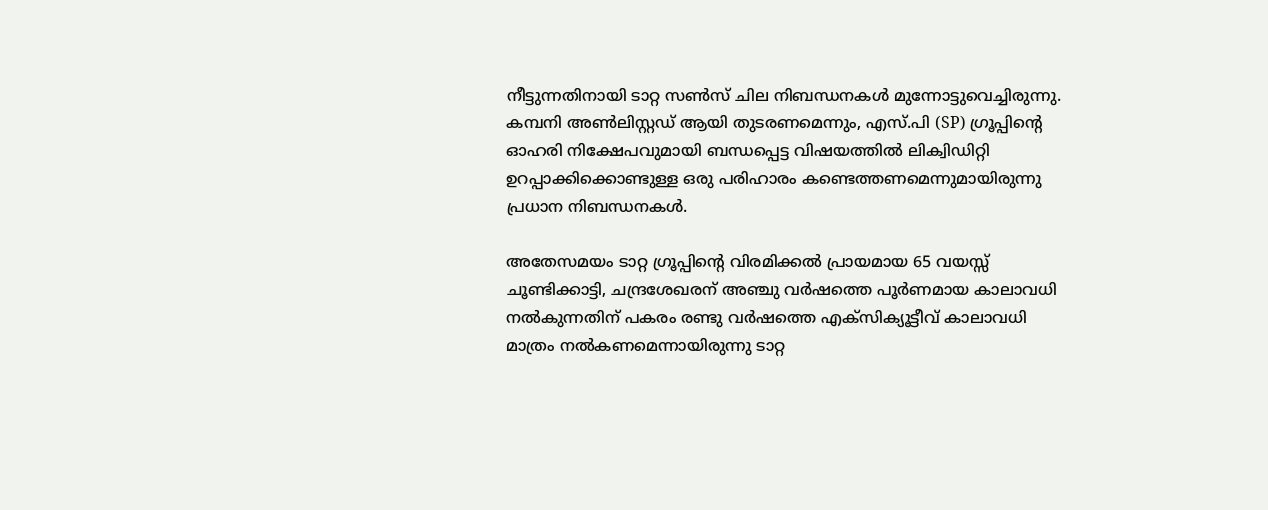നീട്ടുന്നതിനായി ടാറ്റ സൺസ് ചില നിബന്ധനകൾ മുന്നോട്ടുവെച്ചിരുന്നു. കമ്പനി അൺലിസ്റ്റഡ് ആയി തുടരണമെന്നും, എസ്.പി (SP) ഗ്രൂപ്പിന്റെ ഓഹരി നിക്ഷേപവുമായി ബന്ധപ്പെട്ട വിഷയത്തിൽ ലിക്വിഡിറ്റി ഉറപ്പാക്കിക്കൊണ്ടുള്ള ഒരു പരിഹാരം കണ്ടെത്തണമെന്നുമായിരുന്നു പ്രധാന നിബന്ധനകൾ.

അതേസമയം ടാറ്റ ഗ്രൂപ്പിന്റെ വിരമിക്കൽ പ്രായമായ 65 വയസ്സ് ചൂണ്ടിക്കാട്ടി, ചന്ദ്രശേഖരന് അഞ്ചു വർഷത്തെ പൂർണമായ കാലാവധി നൽകുന്നതിന് പകരം രണ്ടു വർഷത്തെ എക്സിക്യൂട്ടീവ് കാലാവധി മാത്രം നൽകണമെന്നായിരുന്നു ടാറ്റ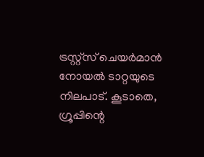ട്രസ്റ്റ്സ് ചെയർമാൻ നോയൽ ടാറ്റയുടെ നിലപാട്. കൂടാതെ, ഗ്രൂപ്പിന്റെ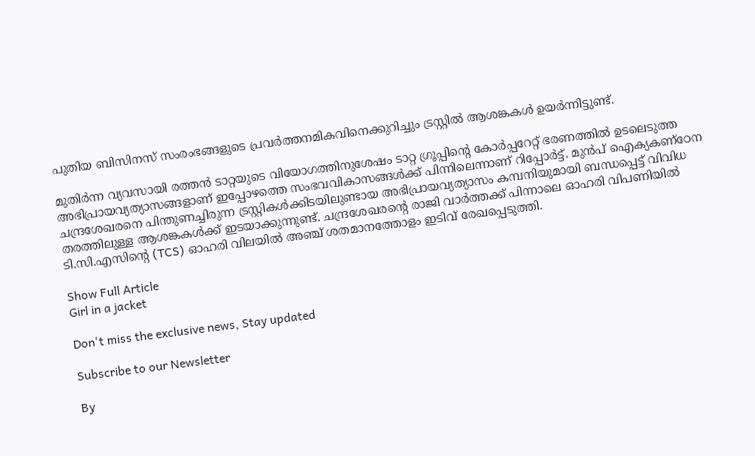പുതിയ ബിസിനസ് സംരംഭങ്ങളുടെ പ്രവർത്തനമികവിനെക്കുറിച്ചും ട്രസ്റ്റിൽ ആശങ്കകൾ ഉയർന്നിട്ടുണ്ട്.

മുതിർന്ന വ്യവസായി രത്തൻ ടാറ്റയുടെ വിയോഗത്തിനുശേഷം ടാറ്റ ഗ്രൂപ്പിന്റെ കോർപ്പറേറ്റ് ഭരണത്തിൽ ഉടലെടുത്ത അഭിപ്രായവ്യത്യാസങ്ങളാണ് ഇപ്പോഴത്തെ സംഭവവികാസങ്ങൾക്ക് പിന്നിലെന്നാണ് റിപ്പോർട്ട്. മുൻപ് ഐക്യകണ്ഠേന ചന്ദ്രശേഖരനെ പിന്തുണച്ചിരുന്ന ട്രസ്റ്റികൾക്കിടയിലുണ്ടായ അഭിപ്രായവ്യത്യാസം കമ്പനിയുമായി ബന്ധപ്പെട്ട് വിവിധ തരത്തിലുള്ള ആശങ്കകൾക്ക് ഇടയാക്കുന്നുണ്ട്. ചന്ദ്രശേഖരന്റെ രാജി വാർത്തക്ക് പിന്നാലെ ഓഹരി വിപണിയിൽ ടി.സി.എസിന്റെ (TCS) ഓഹരി വിലയിൽ അഞ്ച് ശതമാനത്തോളം ഇടിവ് രേഖപ്പെടുത്തി.

Show Full Article
Girl in a jacket

Don't miss the exclusive news, Stay updated

Subscribe to our Newsletter

By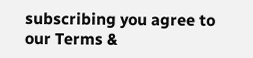subscribing you agree to our Terms &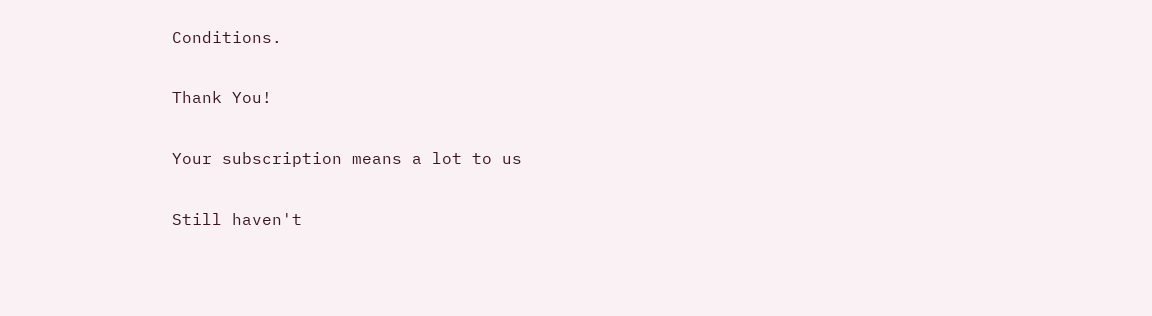Conditions.

Thank You!

Your subscription means a lot to us

Still haven't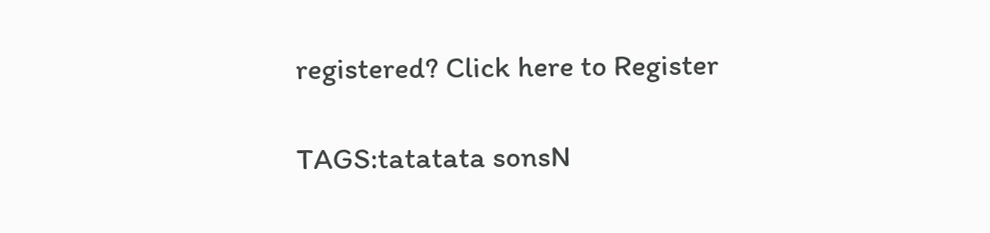registered? Click here to Register

TAGS:tatatata sonsN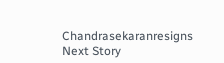Chandrasekaranresigns
Next Story